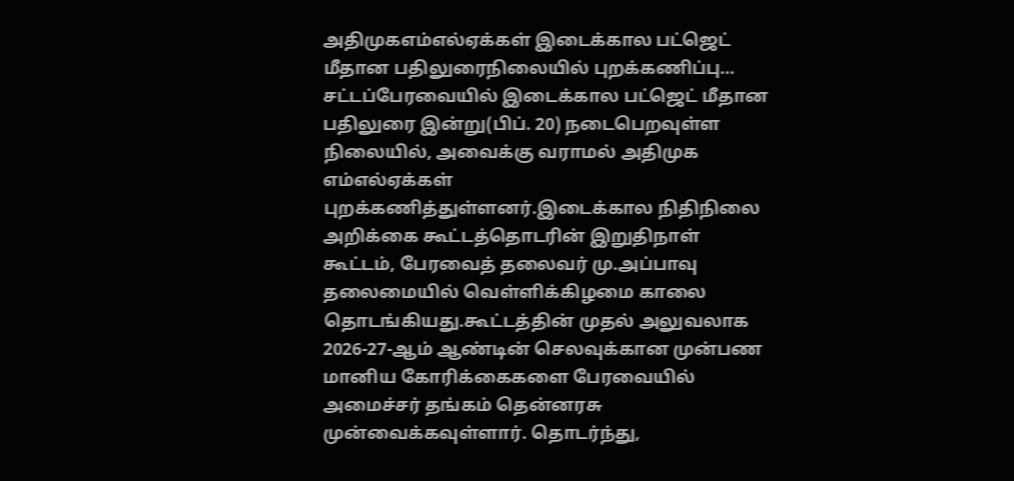அதிமுகஎம்எல்ஏக்கள் இடைக்கால பட்ஜெட் மீதான பதிலுரைநிலையில் புறக்கணிப்பு…
சட்டப்பேரவையில் இடைக்கால பட்ஜெட் மீதான பதிலுரை இன்று(பிப். 20) நடைபெறவுள்ள நிலையில், அவைக்கு வராமல் அதிமுக எம்எல்ஏக்கள் புறக்கணித்துள்ளனர்.இடைக்கால நிதிநிலை அறிக்கை கூட்டத்தொடரின் இறுதிநாள் கூட்டம், பேரவைத் தலைவர் மு.அப்பாவு தலைமையில் வெள்ளிக்கிழமை காலை தொடங்கியது.கூட்டத்தின் முதல் அலுவலாக 2026-27-ஆம் ஆண்டின் செலவுக்கான முன்பண மானிய கோரிக்கைகளை பேரவையில் அமைச்சர் தங்கம் தென்னரசு முன்வைக்கவுள்ளார். தொடர்ந்து,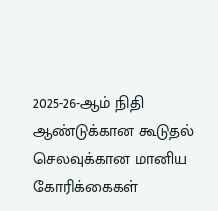2025-26-ஆம் நிதி ஆண்டுக்கான கூடுதல் செலவுக்கான மானிய கோரிக்கைகள்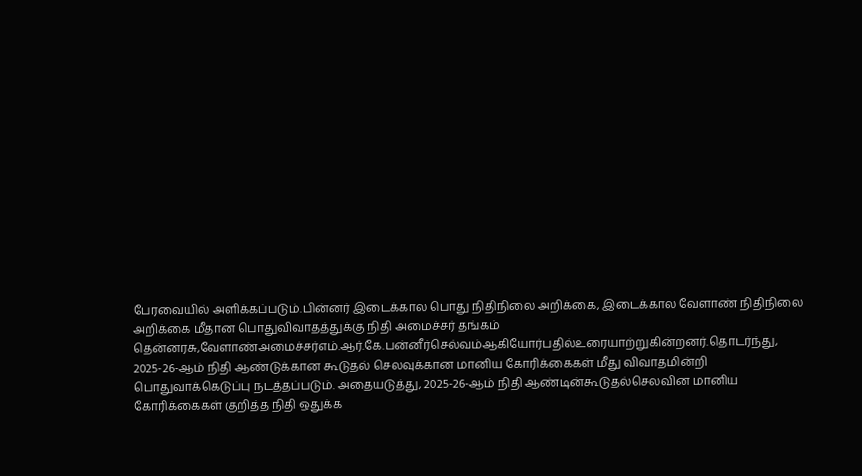பேரவையில் அளிக்கப்படும்.பின்னர் இடைக்கால பொது நிதிநிலை அறிக்கை, இடைக்கால வேளாண் நிதிநிலை அறிக்கை மீதான பொதுவிவாதத்துக்கு நிதி அமைச்சர் தங்கம் தென்னரசு,வேளாண்அமைச்சர்எம்.ஆர்.கே.பன்னீர்செல்வம்ஆகியோர்பதில்உரையாற்றுகின்றனர்.தொடர்ந்து, 2025-26-ஆம் நிதி ஆண்டுக்கான கூடுதல் செலவுக்கான மானிய கோரிக்கைகள் மீது விவாதமின்றி பொதுவாக்கெடுப்பு நடத்தப்படும். அதையடுத்து, 2025-26-ஆம் நிதி ஆண்டின்கூடுதல்செலவின மானிய கோரிக்கைகள் குறித்த நிதி ஒதுக்க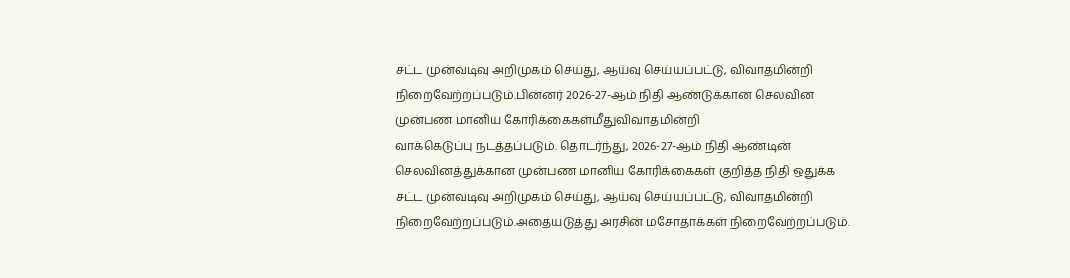சட்ட முன்வடிவு அறிமுகம் செய்து, ஆய்வு செய்யப்பட்டு, விவாதமின்றி நிறைவேற்றப்படும்.பின்னர் 2026-27-ஆம் நிதி ஆண்டுக்கான செலவின முன்பண மானிய கோரிக்கைகள்மீதுவிவாதமின்றி
வாக்கெடுப்பு நடத்தப்படும். தொடர்ந்து, 2026-27-ஆம் நிதி ஆண்டின் செலவினத்துக்கான முன்பண மானிய கோரிக்கைகள் குறித்த நிதி ஒதுக்க சட்ட முன்வடிவு அறிமுகம் செய்து, ஆய்வு செய்யப்பட்டு, விவாதமின்றி நிறைவேற்றப்படும்.அதையடுத்து அரசின் மசோதாக்கள் நிறைவேற்றப்படும்.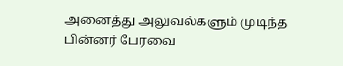அனைத்து அலுவல்களும் முடிந்த பின்னர் பேரவை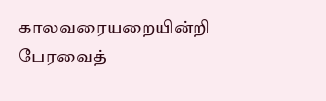காலவரையறையின்றி பேரவைத்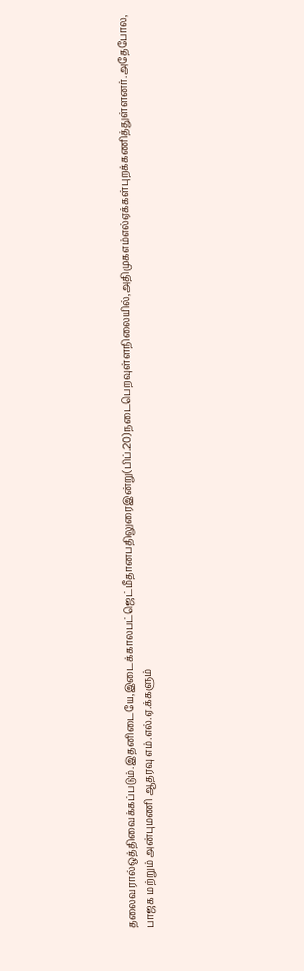தலைவரால்ஒத்திவைக்கப்படும்.இதனிடையே,இடைக்காலபட்ஜெட்மீதானபதிலுரைஇன்று(பிப்.20)நடைபெறவுள்ளநிலையில்,அதிமுகஎம்எல்ஏக்கள்புறக்கணித்துள்ளனர்.அதேபோல, பாஜக மற்றும் அன்புமணி ஆதரவு எம்.எல்.ஏ.க்களும்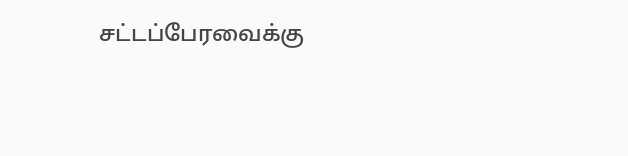சட்டப்பேரவைக்கு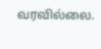வரவில்லை.